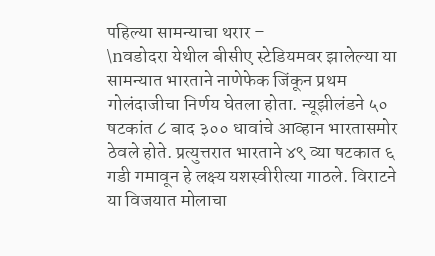पहिल्या सामन्याचा थरार –
\nवडोदरा येथील बीसीए स्टेडियमवर झालेल्या या सामन्यात भारताने नाणेफेक जिंकून प्रथम गोलंदाजीचा निर्णय घेतला होता. न्यूझीलंडने ५० षटकांत ८ बाद ३०० धावांचे आव्हान भारतासमोर ठेवले होते. प्रत्युत्तरात भारताने ४९ व्या षटकात ६ गडी गमावून हे लक्ष्य यशस्वीरीत्या गाठले. विराटने या विजयात मोलाचा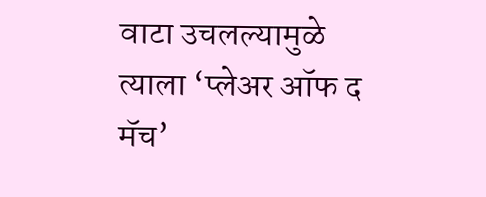वाटा उचलल्यामुळे त्याला ‘प्लेअर ऑफ द मॅच’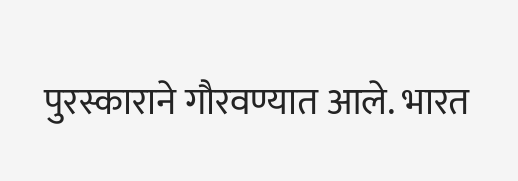पुरस्काराने गौरवण्यात आले. भारत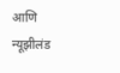आणि न्यूझीलंड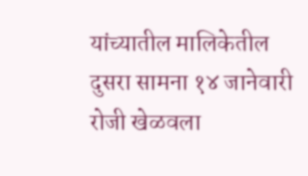यांच्यातील मालिकेतील दुसरा सामना १४ जानेवारी रोजी खेळवला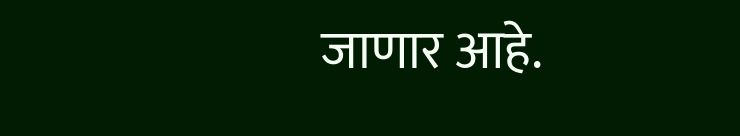जाणार आहे.